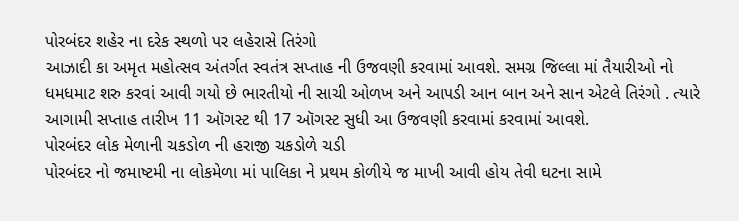પોરબંદર શહેર ના દરેક સ્થળો પર લહેરાસે તિરંગો
આઝાદી કા અમૃત મહોત્સવ અંતર્ગત સ્વતંત્ર સપ્તાહ ની ઉજવણી કરવામાં આવશે. સમગ્ર જિલ્લા માં તૈયારીઓ નો ધમધમાટ શરુ કરવાં આવી ગયો છે ભારતીયો ની સાચી ઓળખ અને આપડી આન બાન અને સાન એટલે તિરંગો . ત્યારે આગામી સપ્તાહ તારીખ 11 ઑગસ્ટ થી 17 ઑગસ્ટ સુધી આ ઉજવણી કરવામાં કરવામાં આવશે.
પોરબંદર લોક મેળાની ચકડોળ ની હરાજી ચકડોળે ચડી
પોરબંદર નો જમાષ્ટમી ના લોકમેળા માં પાલિકા ને પ્રથમ કોળીયે જ માખી આવી હોય તેવી ઘટના સામે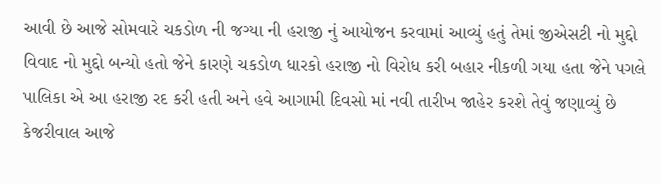આવી છે આજે સોમવારે ચકડોળ ની જગ્યા ની હરાજી નું આયોજન કરવામાં આવ્યું હતું તેમાં જીએસટી નો મુદ્દો વિવાદ નો મુદ્દો બન્યો હતો જેને કારણે ચકડોળ ધારકો હરાજી નો વિરોધ કરી બહાર નીકળી ગયા હતા જેને પગલે પાલિકા એ આ હરાજી રદ કરી હતી અને હવે આગામી દિવસો માં નવી તારીખ જાહેર કરશે તેવું જણાવ્યું છે
કેજરીવાલ આજે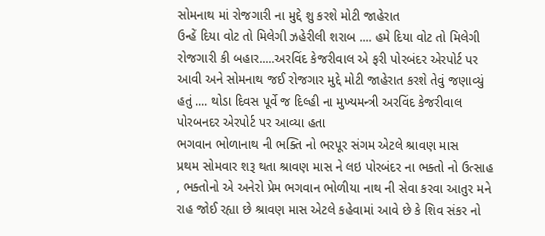સોમનાથ માં રોજગારી ના મુદ્દે શુ કરશે મોટી જાહેરાત
ઉન્હેં દિયા વોટ તો મિલેગી ઝહેરીલી શરાબ .... હમે દિયા વોટ તો મિલેગી રોજગારી કી બહાર.....અરવિંદ કેજરીવાલ એ ફરી પોરબંદર એરપોર્ટ પર આવી અને સોમનાથ જઈ રોજગાર મુદ્દે મોટી જાહેરાત કરશે તેવું જણાવ્યું હતું .... થોડા દિવસ પૂર્વે જ દિલ્હી ના મુખ્યમન્ત્રી અરવિંદ કેજરીવાલ પોરબનદર એરપોર્ટ પર આવ્યા હતા
ભગવાન ભોળાનાથ ની ભક્તિ નો ભરપૂર સંગમ એટલે શ્રાવણ માસ
પ્રથમ સોમવાર શરૂ થતા શ્રાવણ માસ ને લઇ પોરબંદર ના ભક્તો નો ઉત્સાહ , ભક્તોનો એ અનેરો પ્રેમ ભગવાન ભોળીયા નાથ ની સેવા કરવા આતુર મને રાહ જોઈ રહ્યા છે શ્રાવણ માસ એટલે કહેવામાં આવે છે કે શિવ સંકર નો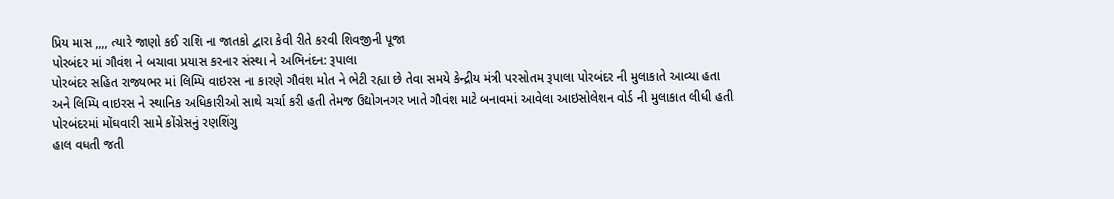પ્રિય માસ ,,,, ત્યારે જાણો કઈ રાશિ ના જાતકો દ્વારા કેવી રીતે કરવી શિવજીની પૂજા
પોરબંદર માં ગૌવંશ ને બચાવા પ્રયાસ કરનાર સંસ્થા ને અભિનંદન: રૂપાલા
પોરબંદર સહિત રાજ્યભર માં લિમ્પિ વાઇરસ ના કારણે ગૌવંશ મોત ને ભેટી રહ્યા છે તેવા સમયે કેન્દ્રીય મંત્રી પરસોતમ રૂપાલા પોરબંદર ની મુલાકાતે આવ્યા હતા અને લિમ્પિ વાઇરસ ને સ્થાનિક અધિકારીઓ સાથે ચર્ચા કરી હતી તેમજ ઉદ્યોગનગર ખાતે ગૌવંશ માટે બનાવમાં આવેલા આઇસોલેશન વોર્ડ ની મુલાકાત લીધી હતી
પોરબંદરમાં મોંઘવારી સામે કોંગ્રેસનું રણશિંગુ
હાલ વધતી જતી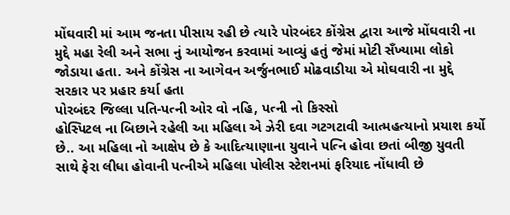મોંઘવારી માં આમ જનતા પીસાય રહી છે ત્યારે પોરબંદર કોંગ્રેસ દ્વારા આજે મોંઘવારી ના મુદ્દે મહા રેલી અને સભા નું આયોજન કરવામાં આવ્યું હતું જેમાં મોટી સઁખ્યામા લોકો જોડાયા હતા. અને કોંગ્રેસ ના આગેવન અર્જુનભાઈ મોઢવાડીયા એ મોઘવારી ના મુદ્દે સરકાર પર પ્રહાર કર્યા હતા
પોરબંદર જિલ્લા પતિ-પત્ની ઓર વો નહિ, પત્ની નો કિસ્સો
હોસ્પિટલ ના બિછાને રહેલી આ મહિલા એ ઝેરી દવા ગટગટાવી આત્મહત્યાનો પ્રયાશ કર્યો છે.. આ મહિલા નો આક્ષેપ છે કે આદિત્યાણાના યુવાને પત્નિ હોવા છતાં બીજી યુવતી સાથે ફેરા લીધા હોવાની પત્નીએ મહિલા પોલીસ સ્ટેશનમાં ફરિયાદ નોંધાવી છે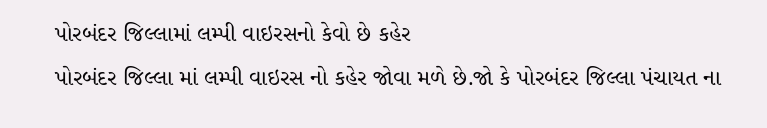પોરબંદર જિલ્લામાં લમ્પી વાઇરસનો કેવો છે કહેર
પોરબંદર જિલ્લા માં લમ્પી વાઇરસ નો કહેર જોવા મળે છે.જો કે પોરબંદર જિલ્લા પંચાયત ના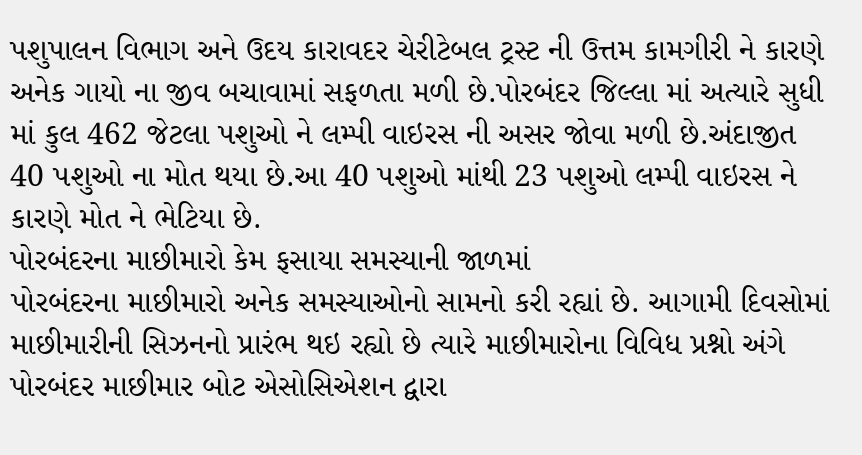પશુપાલન વિભાગ અને ઉદય કારાવદર ચેરીટેબલ ટ્રસ્ટ ની ઉત્તમ કામગીરી ને કારણે અનેક ગાયો ના જીવ બચાવામાં સફળતા મળી છે.પોરબંદર જિલ્લા માં અત્યારે સુધી માં કુલ 462 જેટલા પશુઓ ને લમ્પી વાઇરસ ની અસર જોવા મળી છે.અંદાજીત 40 પશુઓ ના મોત થયા છે.આ 40 પશુઓ માંથી 23 પશુઓ લમ્પી વાઇરસ ને કારણે મોત ને ભેટિયા છે.
પોરબંદરના માછીમારો કેમ ફસાયા સમસ્યાની જાળમાં
પોરબંદરના માછીમારો અનેક સમસ્યાઓનો સામનો કરી રહ્યાં છે. આગામી દિવસોમાં માછીમારીની સિઝનનો પ્રારંભ થઇ રહ્યો છે ત્યારે માછીમારોના વિવિધ પ્રશ્નો અંગે પોરબંદર માછીમાર બોટ એસોસિએશન દ્વારા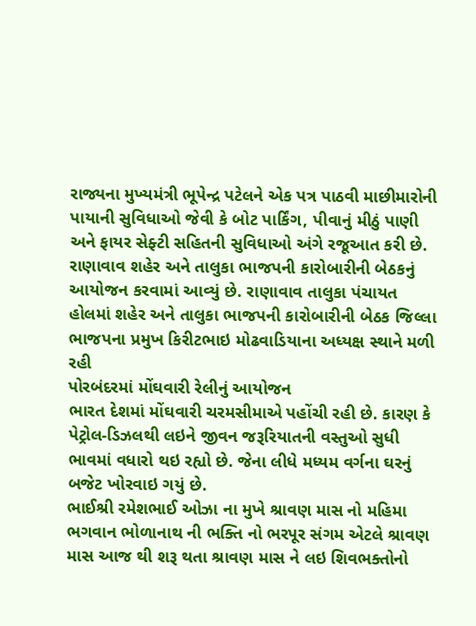રાજ્યના મુખ્યમંત્રી ભૂપેન્દ્ર પટેલને એક પત્ર પાઠવી માછીમારોની પાયાની સુવિધાઓ જેવી કે બોટ પાર્કિંગ, પીવાનું મીઠું પાણી અને ફાયર સેફ્ટી સહિતની સુવિધાઓ અંગે રજૂઆત કરી છે.
રાણાવાવ શહેર અને તાલુકા ભાજપની કારોબારીની બેઠકનું આયોજન કરવામાં આવ્યું છે. રાણાવાવ તાલુકા પંચાયત હોલમાં શહેર અને તાલુકા ભાજપની કારોબારીની બેઠક જિલ્લા ભાજપના પ્રમુખ કિરીટભાઇ મોઢવાડિયાના અધ્યક્ષ સ્થાને મળી રહી
પોરબંદરમાં મોંઘવારી રેલીનું આયોજન
ભારત દેશમાં મોંઘવારી ચરમસીમાએ પહોંચી રહી છે. કારણ કે પેટ્રોલ-ડિઝલથી લઇને જીવન જરૂરિયાતની વસ્તુઓ સુધી ભાવમાં વધારો થઇ રહ્યો છે. જેના લીધે મધ્યમ વર્ગના ઘરનું બજેટ ખોરવાઇ ગયું છે.
ભાઈશ્રી રમેશભાઈ ઓઝા ના મુખે શ્રાવણ માસ નો મહિમા
ભગવાન ભોળાનાથ ની ભક્તિ નો ભરપૂર સંગમ એટલે શ્રાવણ માસ આજ થી શરૂ થતા શ્રાવણ માસ ને લઇ શિવભક્તોનો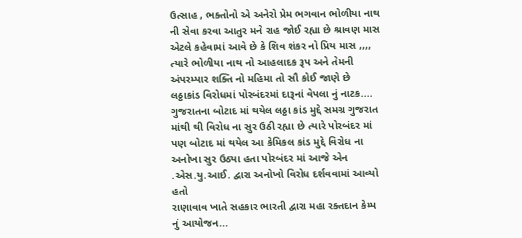ઉત્સાહ , ભક્તોનો એ અનેરો પ્રેમ ભગવાન ભોળીયા નાથ ની સેવા કરવા આતુર મને રાહ જોઈ રહ્યા છે શ્રાવણ માસ એટલે કહેવામાં આવે છે કે શિવ શંકર નો પ્રિય માસ ,,,, ત્યારે ભોળીયા નાથ નો આહલાદક રૂપ અને તેમની અંપરમ્પાર શક્તિ નો મહિમા તો સૌ કોઈ જાણે છે
લઠ્ઠાકાંડ વિરોધમાં પોરબંદરમાં દારૂનાં વેપલા નું નાટક....
ગુજરાતના બોટાદ માં થયેલ લઠ્ઠા કાંડ મુદ્દે સમગ્ર ગુજરાત માંથી થી વિરોધ ના સુર ઉઠી રહ્યા છે ત્યારે પોરબંદર માં પણ બોટાદ માં થયેલ આ કેમિકલ કાંડ મુદ્દે વિરોધ ના અનોખા સુર ઉઠ્યા હતા પોરબંદર માં આજે એન .એસ.યુ.આઈ. દ્વારા અનોખો વિરોધ દર્શવવામાં આવ્યો હતો
રાણાવાવ ખાતે સહકાર ભારતી દ્વારા મહા રક્તદાન કેમ્પ નું આયોજન...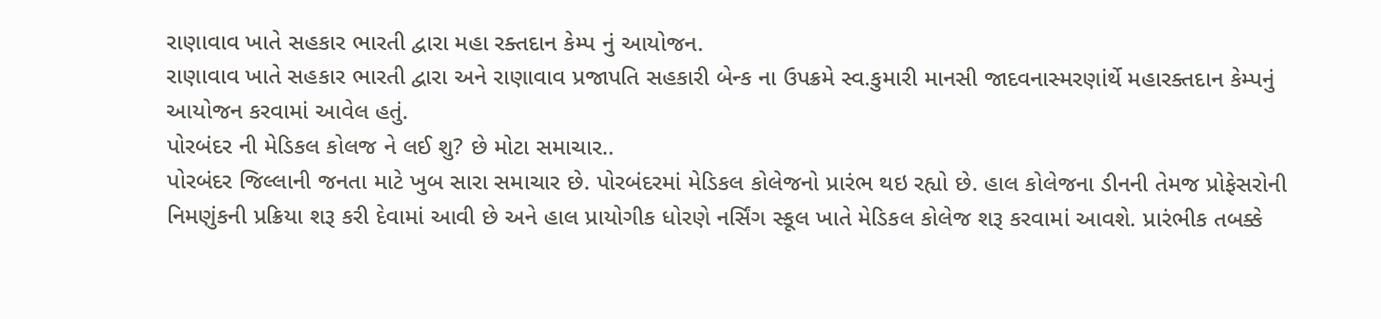રાણાવાવ ખાતે સહકાર ભારતી દ્વારા મહા રક્તદાન કેમ્પ નું આયોજન.
રાણાવાવ ખાતે સહકાર ભારતી દ્વારા અને રાણાવાવ પ્રજાપતિ સહકારી બેન્ક ના ઉપક્રમે સ્વ.કુમારી માનસી જાદવનાસ્મરણાંર્થે મહારક્તદાન કેમ્પનું આયોજન કરવામાં આવેલ હતું.
પોરબંદર ની મેડિકલ કોલજ ને લઈ શુ? છે મોટા સમાચાર..
પોરબંદર જિલ્લાની જનતા માટે ખુબ સારા સમાચાર છે. પોરબંદરમાં મેડિકલ કોલેજનો પ્રારંભ થઇ રહ્યો છે. હાલ કોલેજના ડીનની તેમજ પ્રોફેસરોની નિમણુંકની પ્રક્રિયા શરૂ કરી દેવામાં આવી છે અને હાલ પ્રાયોગીક ધોરણે નર્સિંગ સ્કૂલ ખાતે મેડિકલ કોલેજ શરૂ કરવામાં આવશે. પ્રારંભીક તબક્કે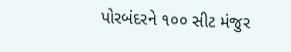પોરબંદરને ૧૦૦ સીટ મંજુર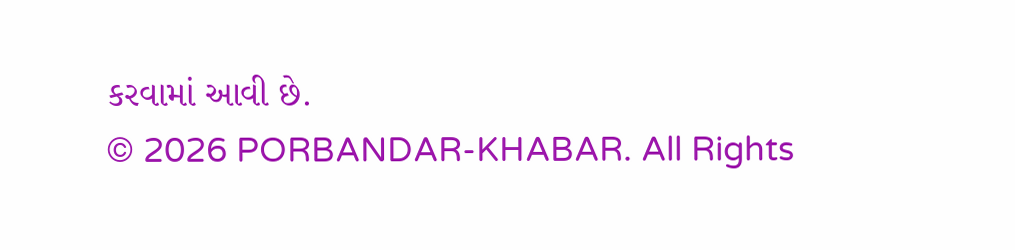કરવામાં આવી છે.
© 2026 PORBANDAR-KHABAR. All Rights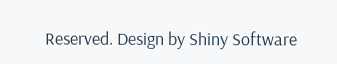Reserved. Design by Shiny Software